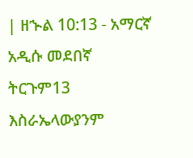| ዘኍል 10:13 - አማርኛ አዲሱ መደበኛ ትርጉም13 እስራኤላውያንም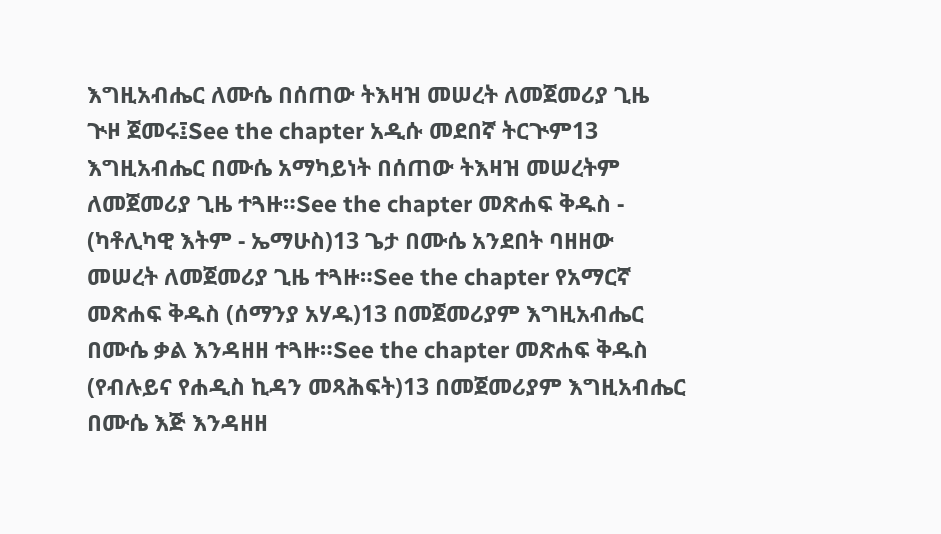እግዚአብሔር ለሙሴ በሰጠው ትእዛዝ መሠረት ለመጀመሪያ ጊዜ ጒዞ ጀመሩ፤See the chapter አዲሱ መደበኛ ትርጒም13 እግዚአብሔር በሙሴ አማካይነት በሰጠው ትእዛዝ መሠረትም ለመጀመሪያ ጊዜ ተጓዙ።See the chapter መጽሐፍ ቅዱስ - (ካቶሊካዊ እትም - ኤማሁስ)13 ጌታ በሙሴ አንደበት ባዘዘው መሠረት ለመጀመሪያ ጊዜ ተጓዙ።See the chapter የአማርኛ መጽሐፍ ቅዱስ (ሰማንያ አሃዱ)13 በመጀመሪያም እግዚአብሔር በሙሴ ቃል እንዳዘዘ ተጓዙ።See the chapter መጽሐፍ ቅዱስ (የብሉይና የሐዲስ ኪዳን መጻሕፍት)13 በመጀመሪያም እግዚአብሔር በሙሴ እጅ እንዳዘዘ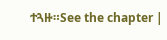ተጓዙ።See the chapter |